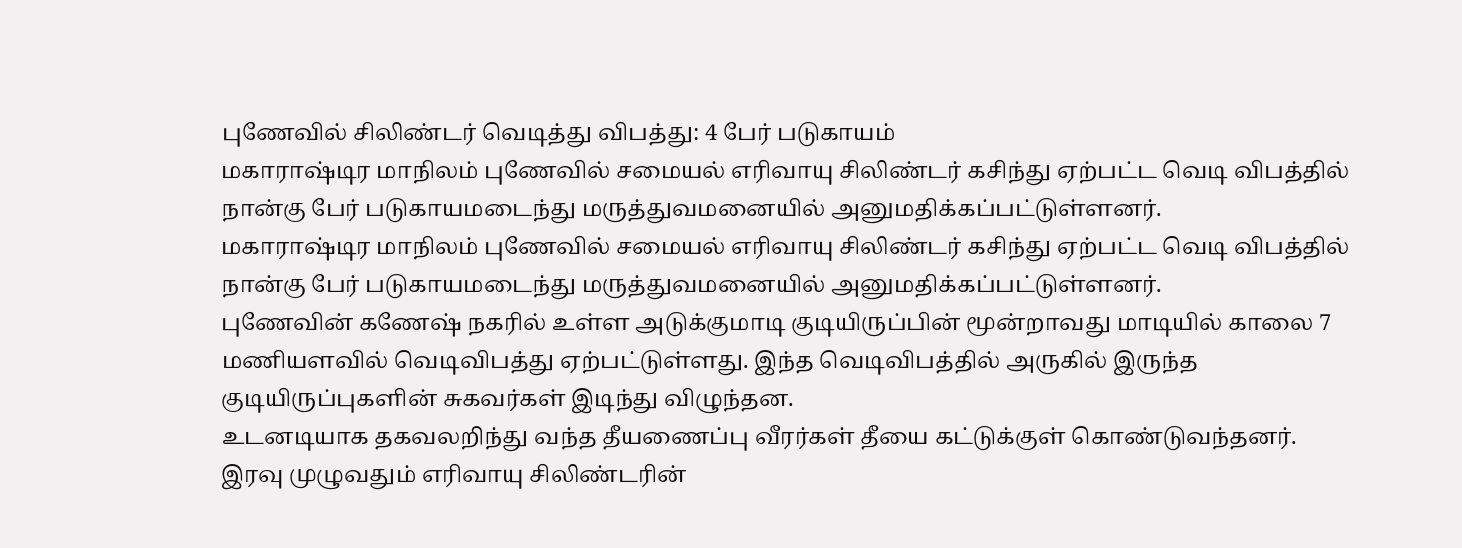புணேவில் சிலிண்டர் வெடித்து விபத்து: 4 பேர் படுகாயம்
மகாராஷ்டிர மாநிலம் புணேவில் சமையல் எரிவாயு சிலிண்டர் கசிந்து ஏற்பட்ட வெடி விபத்தில் நான்கு பேர் படுகாயமடைந்து மருத்துவமனையில் அனுமதிக்கப்பட்டுள்ளனர்.
மகாராஷ்டிர மாநிலம் புணேவில் சமையல் எரிவாயு சிலிண்டர் கசிந்து ஏற்பட்ட வெடி விபத்தில் நான்கு பேர் படுகாயமடைந்து மருத்துவமனையில் அனுமதிக்கப்பட்டுள்ளனர்.
புணேவின் கணேஷ் நகரில் உள்ள அடுக்குமாடி குடியிருப்பின் மூன்றாவது மாடியில் காலை 7 மணியளவில் வெடிவிபத்து ஏற்பட்டுள்ளது. இந்த வெடிவிபத்தில் அருகில் இருந்த குடியிருப்புகளின் சுகவர்கள் இடிந்து விழுந்தன.
உடனடியாக தகவலறிந்து வந்த தீயணைப்பு வீரர்கள் தீயை கட்டுக்குள் கொண்டுவந்தனர்.
இரவு முழுவதும் எரிவாயு சிலிண்டரின்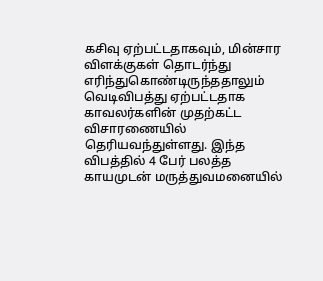கசிவு ஏற்பட்டதாகவும், மின்சார விளக்குகள் தொடர்ந்து எரிந்துகொண்டிருந்ததாலும் வெடிவிபத்து ஏற்பட்டதாக காவலர்களின் முதற்கட்ட விசாரணையில் தெரியவந்துள்ளது. இந்த விபத்தில் 4 பேர் பலத்த காயமுடன் மருத்துவமனையில்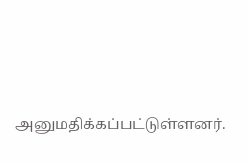அனுமதிக்கப்பட்டுள்ளனர்.